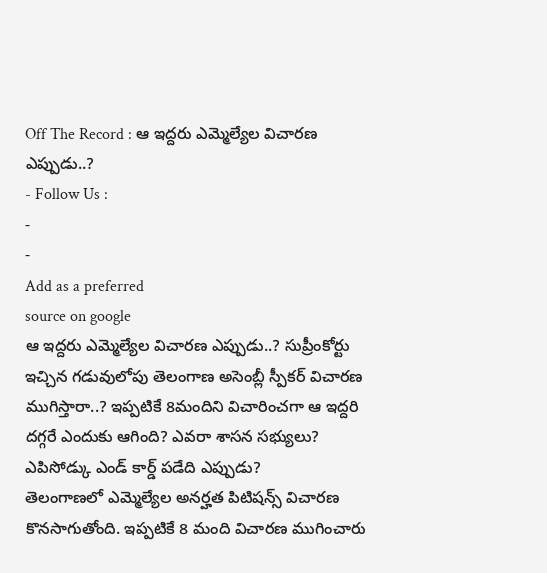Off The Record : ఆ ఇద్దరు ఎమ్మెల్యేల విచారణ ఎప్పుడు..?
- Follow Us :
-
-
Add as a preferred
source on google
ఆ ఇద్దరు ఎమ్మెల్యేల విచారణ ఎప్పుడు..? సుప్రీంకోర్టు ఇచ్చిన గడువులోపు తెలంగాణ అసెంబ్లీ స్పీకర్ విచారణ ముగిస్తారా..? ఇప్పటికే 8మందిని విచారించగా ఆ ఇద్దరి దగ్గరే ఎందుకు ఆగింది? ఎవరా శాసన సభ్యులు? ఎపిసోడ్కు ఎండ్ కార్డ్ పడేది ఎప్పుడు?
తెలంగాణలో ఎమ్మెల్యేల అనర్హత పిటిషన్స్ విచారణ కొనసాగుతోంది. ఇప్పటికే 8 మంది విచారణ ముగించారు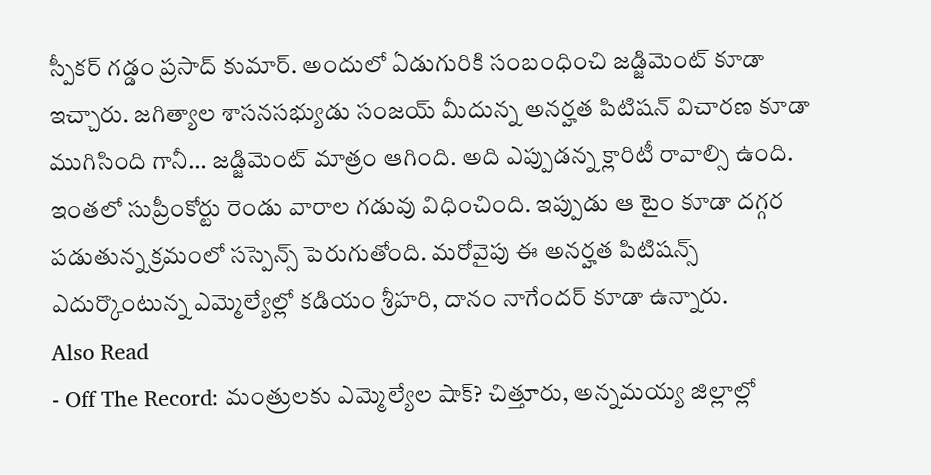స్పీకర్ గడ్డం ప్రసాద్ కుమార్. అందులో ఏడుగురికి సంబంధించి జడ్జిమెంట్ కూడా ఇచ్చారు. జగిత్యాల శాసనసభ్యుడు సంజయ్ మీదున్న అనర్హత పిటిషన్ విచారణ కూడా ముగిసింది గానీ… జడ్జిమెంట్ మాత్రం ఆగింది. అది ఎప్పుడన్న క్లారిటీ రావాల్సి ఉంది. ఇంతలో సుప్రీంకోర్టు రెండు వారాల గడువు విధించింది. ఇప్పుడు ఆ టైం కూడా దగ్గర పడుతున్న క్రమంలో సస్పెన్స్ పెరుగుతోంది. మరోవైపు ఈ అనర్హత పిటిషన్స్ ఎదుర్కొంటున్న ఎమ్మెల్యేల్లో కడియం శ్రీహరి, దానం నాగేందర్ కూడా ఉన్నారు.
Also Read
- Off The Record: మంత్రులకు ఎమ్మెల్యేల షాక్? చిత్తూరు, అన్నమయ్య జిల్లాల్లో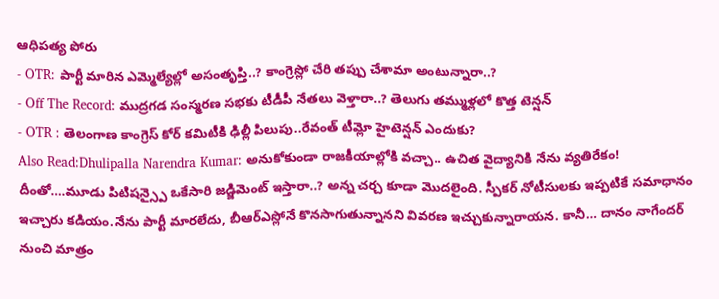ఆధిపత్య పోరు
- OTR: పార్టీ మారిన ఎమ్మెల్యేల్లో అసంతృప్తి..? కాంగ్రెస్లో చేరి తప్పు చేశామా అంటున్నారా..?
- Off The Record: ముద్రగడ సంస్మరణ సభకు టీడీపీ నేతలు వెళ్తారా..? తెలుగు తమ్ముళ్లలో కొత్త టెన్షన్
- OTR : తెలంగాణ కాంగ్రెస్ కోర్ కమిటీకి ఢిల్లీ పిలుపు..రేవంత్ టీమ్లో హైటెన్షన్ ఎందుకు?
Also Read:Dhulipalla Narendra Kumar: అనుకోకుండా రాజకీయాల్లోకి వచ్చా.. ఉచిత వైద్యానికి నేను వ్యతిరేకం!
దీంతో….మూడు పిటిషన్స్పై ఒకేసారి జడ్జిమెంట్ ఇస్తారా..? అన్న చర్చ కూడా మొదలైంది. స్పీకర్ నోటీసులకు ఇప్పటికే సమాధానం ఇచ్చారు కడియం.నేను పార్టీ మారలేదు, బీఆర్ఎస్లోనే కొనసాగుతున్నానని వివరణ ఇచ్చుకున్నారాయన. కానీ… దానం నాగేందర్ నుంచి మాత్రం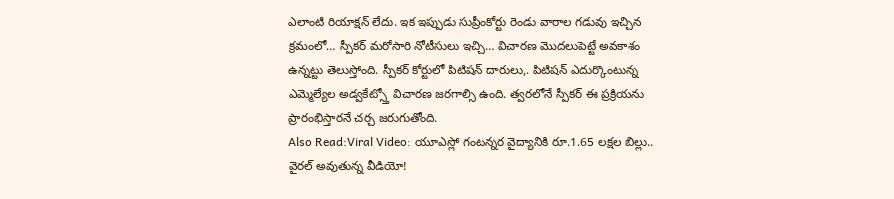ఎలాంటి రియాక్షన్ లేదు. ఇక ఇప్పుడు సుప్రీంకోర్టు రెండు వారాల గడువు ఇచ్చిన క్రమంలో… స్పీకర్ మరోసారి నోటీసులు ఇచ్చి… విచారణ మొదలుపెట్టే అవకాశం ఉన్నట్టు తెలుస్తోంది. స్పీకర్ కోర్టులో పిటిషన్ దారులు,. పిటిషన్ ఎదుర్కొంటున్న ఎమ్మెల్యేల అడ్వకేట్స్తో విచారణ జరగాల్సి ఉంది. త్వరలోనే స్పీకర్ ఈ ప్రక్రియను ప్రారంభిస్తారనే చర్చ జరుగుతోంది.
Also Read:Viral Video: యూఎస్లో గంటన్నర వైద్యానికి రూ.1.65 లక్షల బిల్లు.. వైరల్ అవుతున్న వీడియో!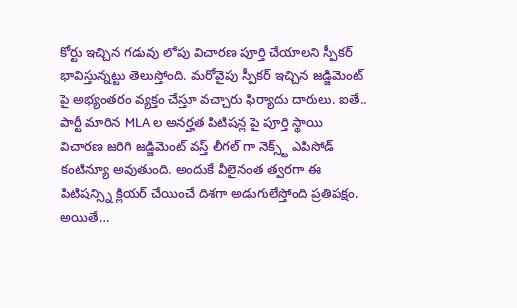కోర్టు ఇచ్చిన గడువు లోపు విచారణ పూర్తి చేయాలని స్పీకర్ భావిస్తున్నట్టు తెలుస్తోంది. మరోవైపు స్పీకర్ ఇచ్చిన జడ్జిమెంట్ పై అభ్యంతరం వ్యక్తం చేస్తూ వచ్చారు ఫిర్యాదు దారులు. ఐతే.. పార్టీ మారిన MLA ల అనర్హత పిటిషన్ల పై పూర్తి స్థాయి విచారణ జరిగి జడ్జిమెంట్ వస్త్ లీగల్ గా నెక్స్ట్ ఎపిసోడ్ కంటిన్యూ అవుతుంది. అందుకే వీలైనంత త్వరగా ఈ పిటిషన్స్ని క్లియర్ చేయించే దిశగా అడుగులేస్తోంది ప్రతిపక్షం. అయితే…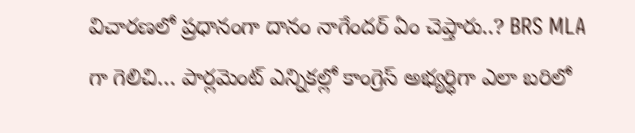విచారణలో ప్రధానంగా దానం నాగేందర్ ఏం చెప్తారు..? BRS MLA గా గెలిచి… పార్లమెంట్ ఎన్నికల్లో కాంగ్రెస్ అభ్యర్ధిగా ఎలా బరిలో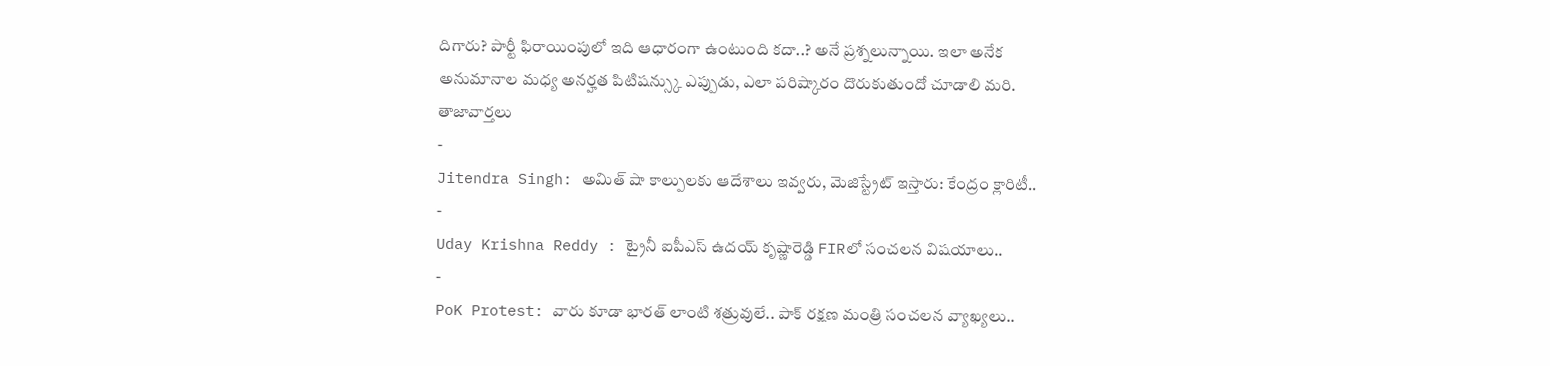దిగారు? పార్టీ ఫిరాయింపులో ఇది ఆధారంగా ఉంటుంది కదా..? అనే ప్రశ్నలున్నాయి. ఇలా అనేక అనుమానాల మధ్య అనర్హత పిటిషన్స్కు ఎప్పుడు, ఎలా పరిష్కారం దొరుకుతుందో చూడాలి మరి.
తాజావార్తలు
-
Jitendra Singh: అమిత్ షా కాల్పులకు ఆదేశాలు ఇవ్వరు, మెజిస్ట్రేట్ ఇస్తారు: కేంద్రం క్లారిటీ..
-
Uday Krishna Reddy : ట్రైనీ ఐపీఎస్ ఉదయ్ కృష్ణారెడ్డి FIRలో సంచలన విషయాలు..
-
PoK Protest: వారు కూడా భారత్ లాంటి శత్రువులే.. పాక్ రక్షణ మంత్రి సంచలన వ్యాఖ్యలు..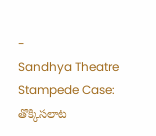-
Sandhya Theatre Stampede Case: తొక్కిసలాట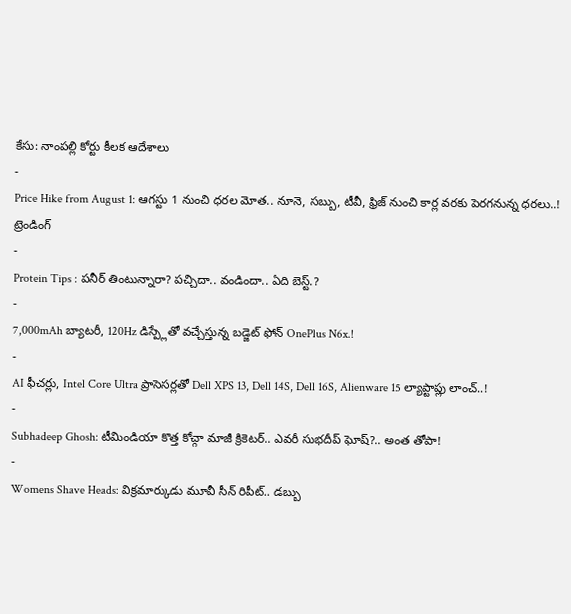కేసు: నాంపల్లి కోర్టు కీలక ఆదేశాలు
-
Price Hike from August 1: ఆగస్టు 1 నుంచి ధరల మోత.. నూనె, సబ్బు, టీవీ, ఫ్రిజ్ నుంచి కార్ల వరకు పెరగనున్న ధరలు..!
ట్రెండింగ్
-
Protein Tips : పనీర్ తింటున్నారా? పచ్చిదా.. వండిందా.. ఏది బెస్ట్.?
-
7,000mAh బ్యాటరీ, 120Hz డిస్ప్లేతో వచ్చేస్తున్న బడ్జెట్ ఫోన్ OnePlus N6x.!
-
AI ఫీచర్లు, Intel Core Ultra ప్రాసెసర్లతో Dell XPS 13, Dell 14S, Dell 16S, Alienware 15 ల్యాప్టాప్లు లాంచ్..!
-
Subhadeep Ghosh: టీమిండియా కొత్త కోచ్గా మాజీ క్రికెటర్.. ఎవరీ సుభదీప్ ఘోష్?.. అంత తోపా!
-
Womens Shave Heads: విక్రమార్కుడు మూవీ సీన్ రిపీట్.. డబ్బు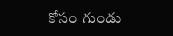కోసం గుండు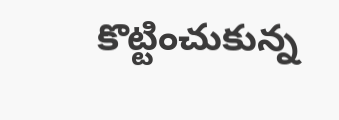కొట్టించుకున్న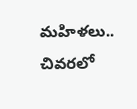మహిళలు.. చివరలో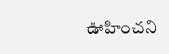ఊహించని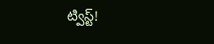ట్విస్ట్!